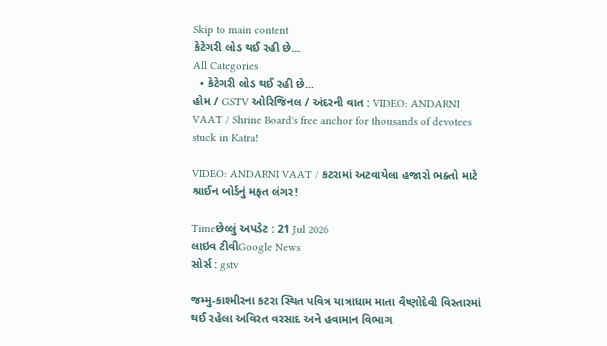Skip to main content
કેટેગરી લોડ થઈ રહી છે...
All Categories
  • કેટેગરી લોડ થઈ રહી છે...
હોમ / GSTV ઓરિજિનલ / અંદરની વાત : VIDEO: ANDARNI VAAT / Shrine Board's free anchor for thousands of devotees stuck in Katra!

VIDEO: ANDARNI VAAT / કટરામાં અટવાયેલા હજારો ભક્તો માટે શ્રાઈન બોર્ડનું મફત લંગર!

Timeછેલ્લું અપડેટ : 21 Jul 2026
લાઇવ ટીવીGoogle News
સોર્સ : gstv

જમ્મુ-કાશ્મીરના કટરા સ્થિત પવિત્ર યાત્રાધામ માતા વૈષ્ણોદેવી વિસ્તારમાં થઈ રહેલા અવિરત વરસાદ અને હવામાન વિભાગ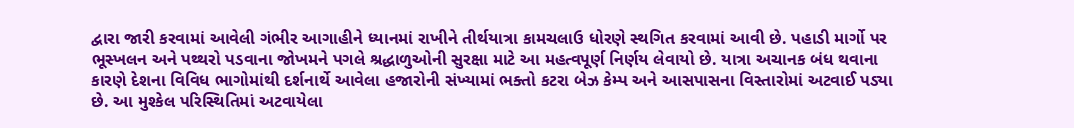દ્વારા જારી કરવામાં આવેલી ગંભીર આગાહીને ધ્યાનમાં રાખીને તીર્થયાત્રા કામચલાઉ ધોરણે સ્થગિત કરવામાં આવી છે. પહાડી માર્ગો પર ભૂસ્ખલન અને પથ્થરો પડવાના જોખમને પગલે શ્રદ્ધાળુઓની સુરક્ષા માટે આ મહત્વપૂર્ણ નિર્ણય લેવાયો છે. યાત્રા અચાનક બંધ થવાના કારણે દેશના વિવિધ ભાગોમાંથી દર્શનાર્થે આવેલા હજારોની સંખ્યામાં ભક્તો કટરા બેઝ કેમ્પ અને આસપાસના વિસ્તારોમાં અટવાઈ પડ્યા છે. આ મુશ્કેલ પરિસ્થિતિમાં અટવાયેલા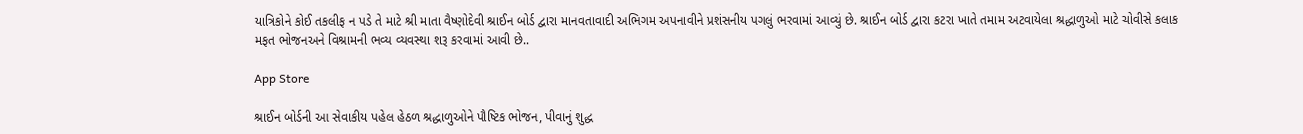યાત્રિકોને કોઈ તકલીફ ન પડે તે માટે શ્રી માતા વૈષ્ણોદેવી શ્રાઈન બોર્ડ દ્વારા માનવતાવાદી અભિગમ અપનાવીને પ્રશંસનીય પગલું ભરવામાં આવ્યું છે. શ્રાઈન બોર્ડ દ્વારા કટરા ખાતે તમામ અટવાયેલા શ્રદ્ધાળુઓ માટે ચોવીસે કલાક મફત ભોજનઅને વિશ્રામની ભવ્ય વ્યવસ્થા શરૂ કરવામાં આવી છે..

App Store

શ્રાઈન બોર્ડની આ સેવાકીય પહેલ હેઠળ શ્રદ્ધાળુઓને પૌષ્ટિક ભોજન, પીવાનું શુદ્ધ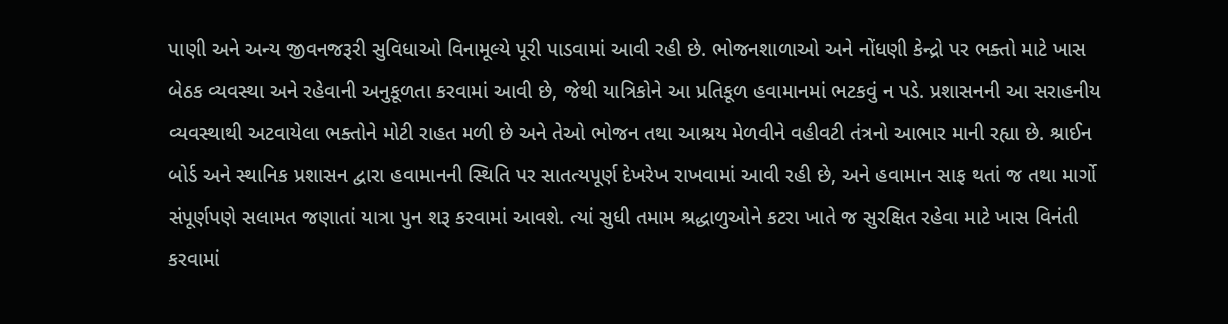પાણી અને અન્ય જીવનજરૂરી સુવિધાઓ વિનામૂલ્યે પૂરી પાડવામાં આવી રહી છે. ભોજનશાળાઓ અને નોંધણી કેન્દ્રો પર ભક્તો માટે ખાસ બેઠક વ્યવસ્થા અને રહેવાની અનુકૂળતા કરવામાં આવી છે, જેથી યાત્રિકોને આ પ્રતિકૂળ હવામાનમાં ભટકવું ન પડે. પ્રશાસનની આ સરાહનીય વ્યવસ્થાથી અટવાયેલા ભક્તોને મોટી રાહત મળી છે અને તેઓ ભોજન તથા આશ્રય મેળવીને વહીવટી તંત્રનો આભાર માની રહ્યા છે. શ્રાઈન બોર્ડ અને સ્થાનિક પ્રશાસન દ્વારા હવામાનની સ્થિતિ પર સાતત્યપૂર્ણ દેખરેખ રાખવામાં આવી રહી છે, અને હવામાન સાફ થતાં જ તથા માર્ગો સંપૂર્ણપણે સલામત જણાતાં યાત્રા પુન શરૂ કરવામાં આવશે. ત્યાં સુધી તમામ શ્રદ્ધાળુઓને કટરા ખાતે જ સુરક્ષિત રહેવા માટે ખાસ વિનંતી કરવામાં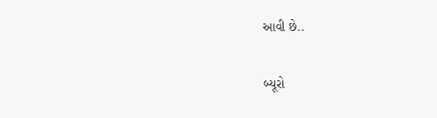આવી છે..

બ્યૂરો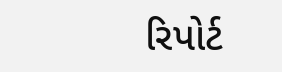રિપોર્ટ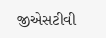જીએસટીવી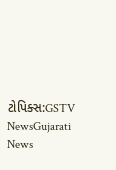ટોપિક્સ:GSTV NewsGujarati News